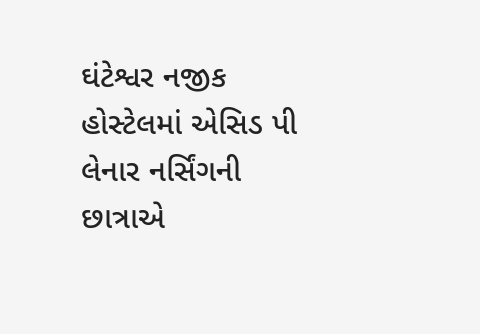ઘંટેશ્વર નજીક હોસ્ટેલમાં એસિડ પી લેનાર નર્સિંગની છાત્રાએ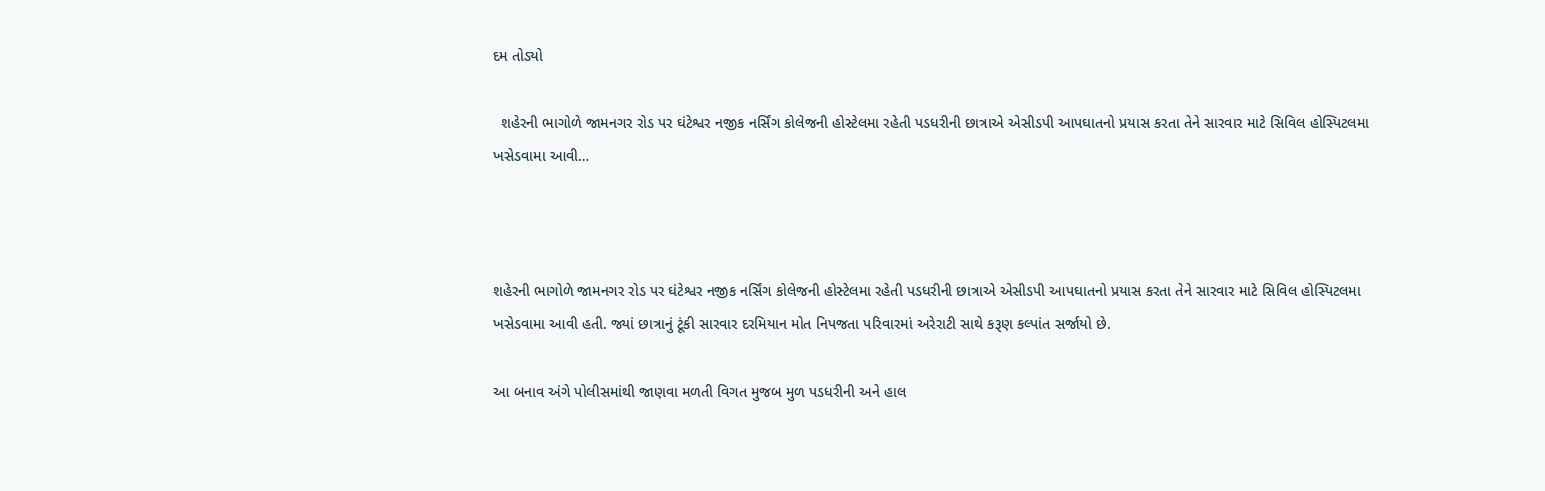દમ તોડ્યો

  શહેરની ભાગોળે જામનગર રોડ પર ઘંટેશ્વર નજીક નર્સિંગ કોલેજની હોસ્ટેલમા રહેતી પડધરીની છાત્રાએ એસીડપી આપઘાતનો પ્રયાસ કરતા તેને સારવાર માટે સિવિલ હોસ્પિટલમા ખસેડવામા આવી…



શહેરની ભાગોળે જામનગર રોડ પર ઘંટેશ્વર નજીક નર્સિંગ કોલેજની હોસ્ટેલમા રહેતી પડધરીની છાત્રાએ એસીડપી આપઘાતનો પ્રયાસ કરતા તેને સારવાર માટે સિવિલ હોસ્પિટલમા ખસેડવામા આવી હતી. જ્યાં છાત્રાનું ટૂંકી સારવાર દરમિયાન મોત નિપજતા પરિવારમાં અરેરાટી સાથે કરૂણ કલ્પાંત સર્જાયો છે.

આ બનાવ અંગે પોલીસમાંથી જાણવા મળતી વિગત મુજબ મુળ પડધરીની અને હાલ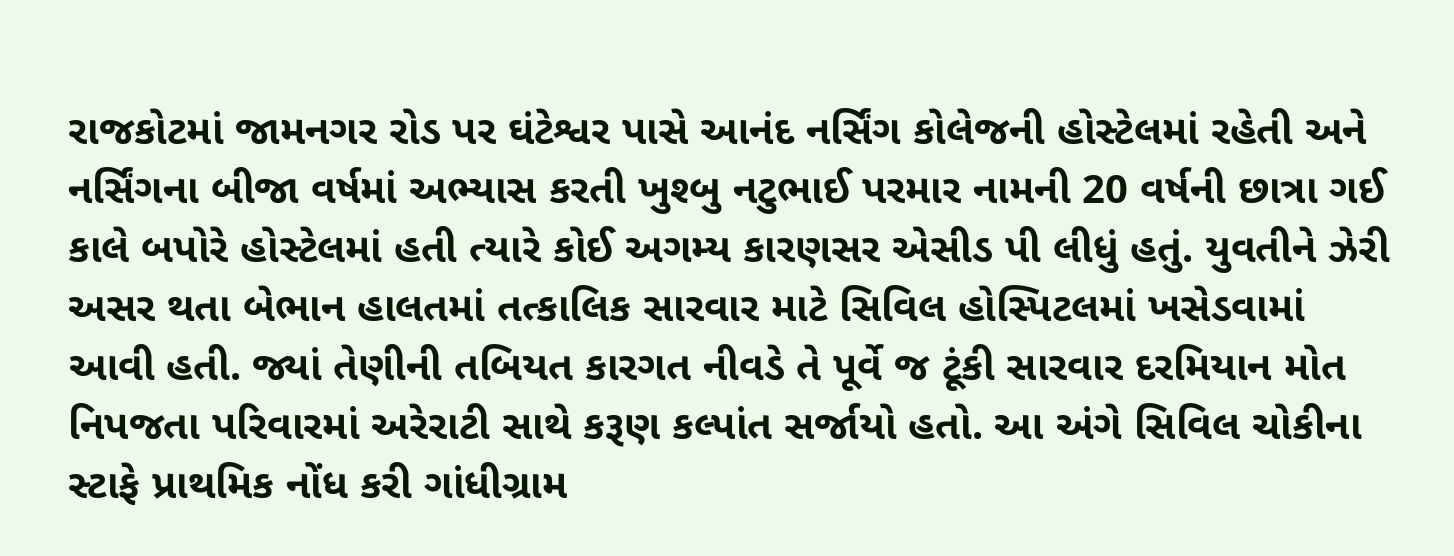રાજકોટમાં જામનગર રોડ પર ઘંટેશ્વર પાસે આનંદ નર્સિંગ કોલેજની હોસ્ટેલમાં રહેતી અને નર્સિંગના બીજા વર્ષમાં અભ્યાસ કરતી ખુશ્બુ નટુભાઈ પરમાર નામની 20 વર્ષની છાત્રા ગઈ કાલે બપોરે હોસ્ટેલમાં હતી ત્યારે કોઈ અગમ્ય કારણસર એસીડ પી લીધું હતું. યુવતીને ઝેરી અસર થતા બેભાન હાલતમાં તત્કાલિક સારવાર માટે સિવિલ હોસ્પિટલમાં ખસેડવામાં આવી હતી. જ્યાં તેણીની તબિયત કારગત નીવડે તે પૂર્વે જ ટૂંકી સારવાર દરમિયાન મોત નિપજતા પરિવારમાં અરેરાટી સાથે કરૂણ કલ્પાંત સર્જાયો હતો. આ અંગે સિવિલ ચોકીના સ્ટાફે પ્રાથમિક નોંધ કરી ગાંધીગ્રામ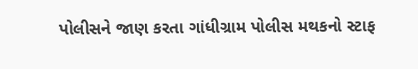પોલીસને જાણ કરતા ગાંધીગ્રામ પોલીસ મથકનો સ્ટાફ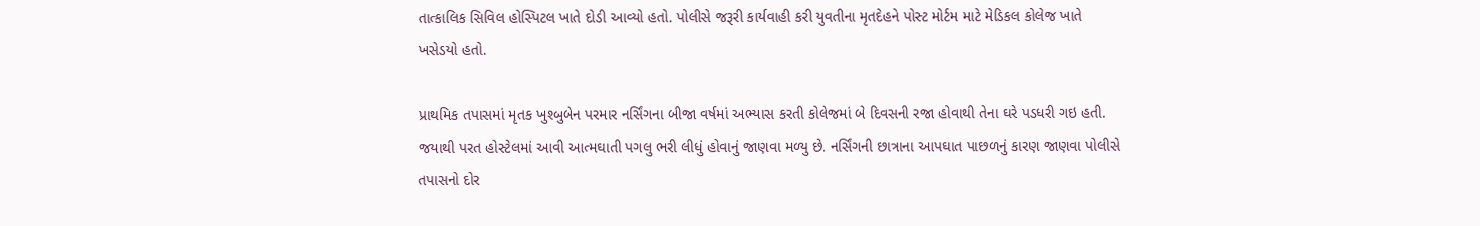તાત્કાલિક સિવિલ હોસ્પિટલ ખાતે દોડી આવ્યો હતો. પોલીસે જરૂરી કાર્યવાહી કરી યુવતીના મૃતદેહને પોસ્ટ મોર્ટમ માટે મેડિકલ કોલેજ ખાતે ખસેડયો હતો.

પ્રાથમિક તપાસમાં મૃતક ખુશ્બુબેન પરમાર નર્સિંગના બીજા વર્ષમાં અભ્યાસ કરતી કોલેજમાં બે દિવસની રજા હોવાથી તેના ઘરે પડધરી ગઇ હતી. જયાથી પરત હોસ્ટેલમાં આવી આત્મઘાતી પગલુ ભરી લીધું હોવાનું જાણવા મળ્યુ છે. નર્સિંગની છાત્રાના આપઘાત પાછળનું કારણ જાણવા પોલીસે તપાસનો દોર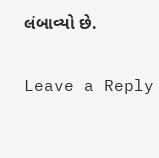લંબાવ્યો છે.

Leave a Reply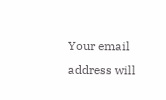Your email address will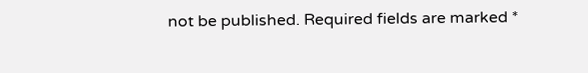not be published. Required fields are marked *